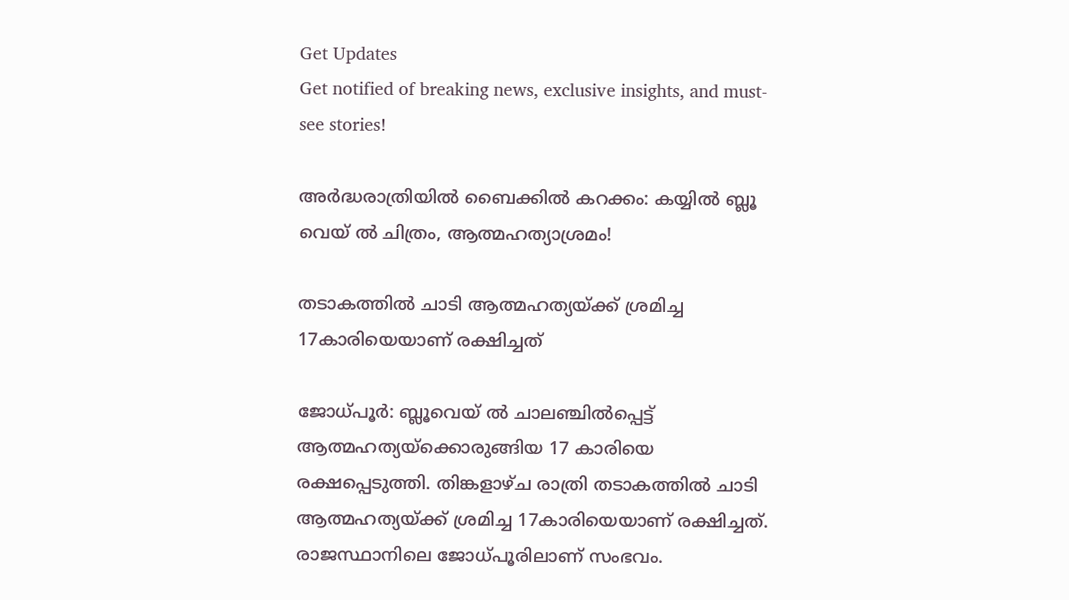Get Updates
Get notified of breaking news, exclusive insights, and must-see stories!

അര്‍ദ്ധരാത്രിയില്‍ ബൈക്കില്‍ കറക്കം: കയ്യില്‍ ബ്ലൂ വെയ് ല്‍ ചിത്രം, ആത്മഹത്യാശ്രമം!

തടാകത്തില്‍ ചാടി ആത്മഹത്യയ്ക്ക് ശ്രമിച്ച 17കാരിയെയാണ് രക്ഷിച്ചത്

ജോധ്പൂര്‍: ബ്ലൂവെയ് ല്‍ ചാലഞ്ചില്‍പ്പെട്ട് ആത്മഹത്യയ്ക്കൊരുങ്ങിയ 17 കാരിയെ രക്ഷപ്പെടുത്തി. തിങ്കളാഴ്ച രാത്രി തടാകത്തില്‍ ചാടി ആത്മഹത്യയ്ക്ക് ശ്രമിച്ച 17കാരിയെയാണ് രക്ഷിച്ചത്. രാജസ്ഥാനിലെ ജോധ്പൂരിലാണ് സംഭവം.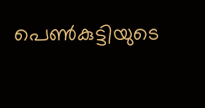പെണ്‍കുട്ടിയുടെ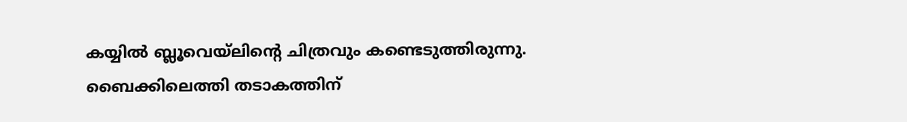കയ്യില്‍ ബ്ലൂവെയ്ലിന്‍റെ ചിത്രവും കണ്ടെടുത്തിരുന്നു. ബൈക്കിലെത്തി തടാകത്തിന്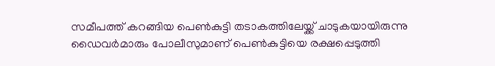സമീപത്ത് കറങ്ങിയ പെണ്‍കുട്ടി തടാകത്തിലേയ്ക്ക് ചാടുകയായിരുന്നു ഡൈവര്‍മാരും പോലീസുമാണ് പെണ്‍കുട്ടിയെ രക്ഷപ്പെടുത്തി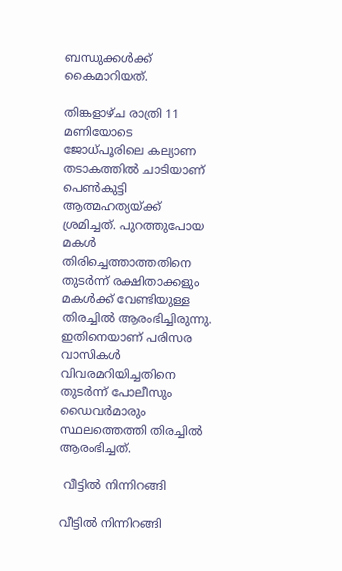ബന്ധുക്കള്‍ക്ക് കൈമാറിയത്.

തിങ്കളാഴ്ച രാത്രി 11 മണിയോടെ ജോധ്പൂരിലെ കല്യാണ തടാകത്തില്‍ ചാടിയാണ് പെണ്‍കുട്ടി ആത്മഹത്യയ്ക്ക് ശ്രമിച്ചത്. പുറത്തുപോയ മകള്‍ തിരിച്ചെത്താത്തതിനെ തുടര്‍ന്ന് രക്ഷിതാക്കളും മകള്‍ക്ക് വേണ്ടിയുള്ള തിരച്ചില്‍ ആരംഭിച്ചിരുന്നു. ഇതിനെയാണ് പരിസര വാസികള്‍ വിവരമറിയിച്ചതിനെ തുടര്‍ന്ന് പോലീസും ഡൈവര്‍മാരും സ്ഥലത്തെത്തി തിരച്ചില്‍ ആരംഭിച്ചത്.

 വീട്ടില്‍ നിന്നിറങ്ങി

വീട്ടില്‍ നിന്നിറങ്ങി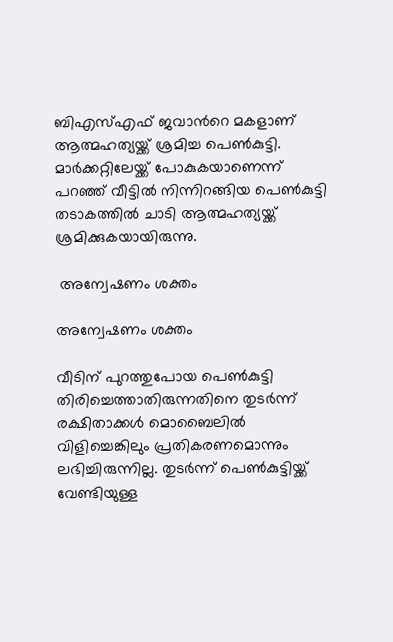ബിഎസ്എഫ് ജവാന്‍റെ മകളാണ് ആത്മഹത്യയ്ക്ക് ശ്രമിച്ച പെണ്‍കുട്ടി. മാര്‍ക്കറ്റിലേയ്ക്ക് പോകുകയാണെന്ന് പറഞ്ഞ് വീട്ടില്‍ നിന്നിറങ്ങിയ പെണ്‍കുട്ടി തടാകത്തില്‍ ചാടി ആത്മഹത്യയ്ക്ക് ശ്രമിക്കുകയായിരുന്നു.

 അന്വേഷണം ശക്തം

അന്വേഷണം ശക്തം

വീടിന് പുറത്തുപോയ പെണ്‍കുട്ടി തിരിച്ചെത്താതിരുന്നതിനെ തുടര്‍ന്ന് രക്ഷിതാക്കള്‍ മൊബൈലില്‍ വിളിച്ചെങ്കിലും പ്രതികരണമൊന്നും ലഭിച്ചിരുന്നില്ല. തുടര്‍ന്ന് പെണ്‍കുട്ടിയ്ക്ക് വേണ്ടിയുള്ള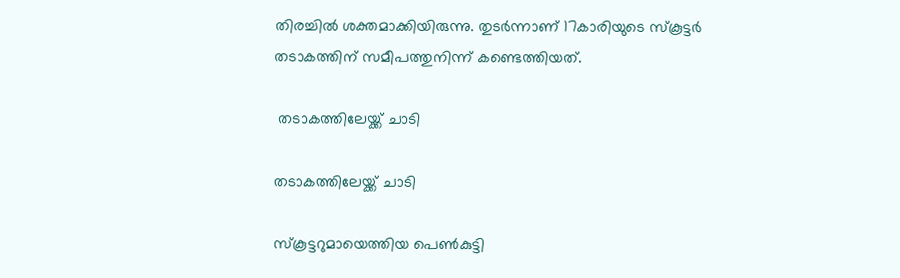തിരച്ചില്‍ ശക്തമാക്കിയിരുന്നു. തുടര്‍ന്നാണ് 17കാരിയുടെ സ്കൂട്ടര്‍ തടാകത്തിന് സമീപത്തുനിന്ന് കണ്ടെത്തിയത്.

 തടാകത്തിലേയ്ക്ക് ചാടി

തടാകത്തിലേയ്ക്ക് ചാടി

സ്കൂട്ടറുമായെത്തിയ പെണ്‍കുട്ടി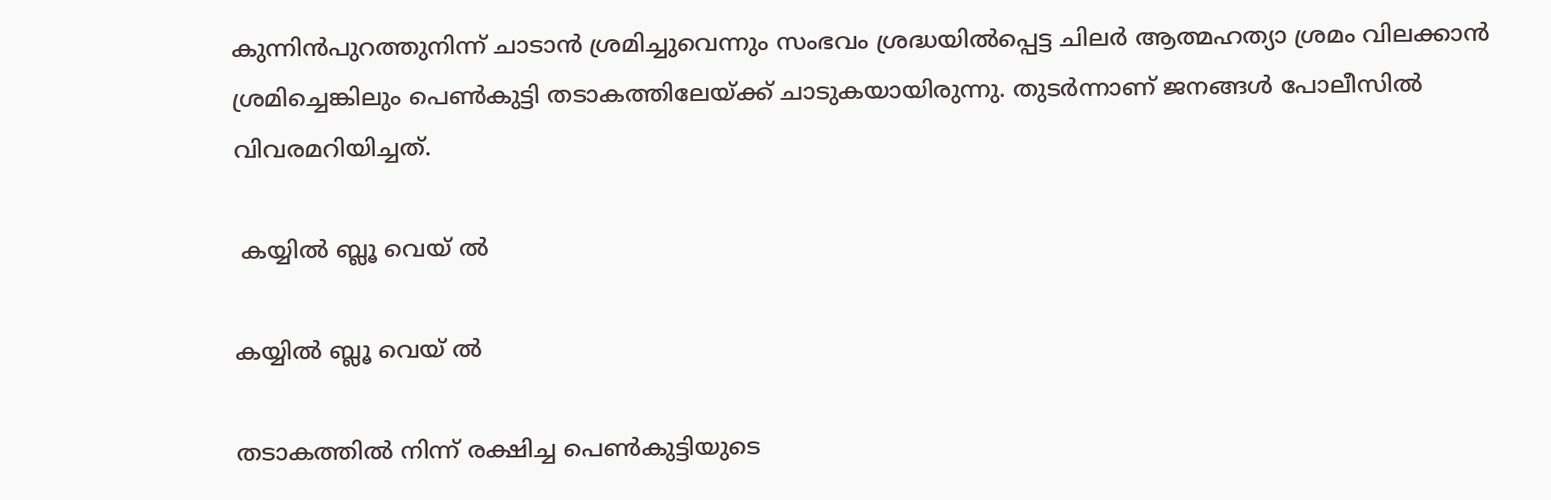കുന്നിന്‍പുറത്തുനിന്ന് ചാടാന്‍ ശ്രമിച്ചുവെന്നും സംഭവം ശ്രദ്ധയില്‍പ്പെട്ട ചിലര്‍ ആത്മഹത്യാ ശ്രമം വിലക്കാന്‍ ശ്രമിച്ചെങ്കിലും പെണ്‍കുട്ടി തടാകത്തിലേയ്ക്ക് ചാടുകയായിരുന്നു. തുടര്‍ന്നാണ് ജനങ്ങള്‍ പോലീസില്‍ വിവരമറിയിച്ചത്.

 കയ്യില്‍ ബ്ലൂ വെയ് ല്‍

കയ്യില്‍ ബ്ലൂ വെയ് ല്‍

തടാകത്തില്‍ നിന്ന് രക്ഷിച്ച പെണ്‍കുട്ടിയുടെ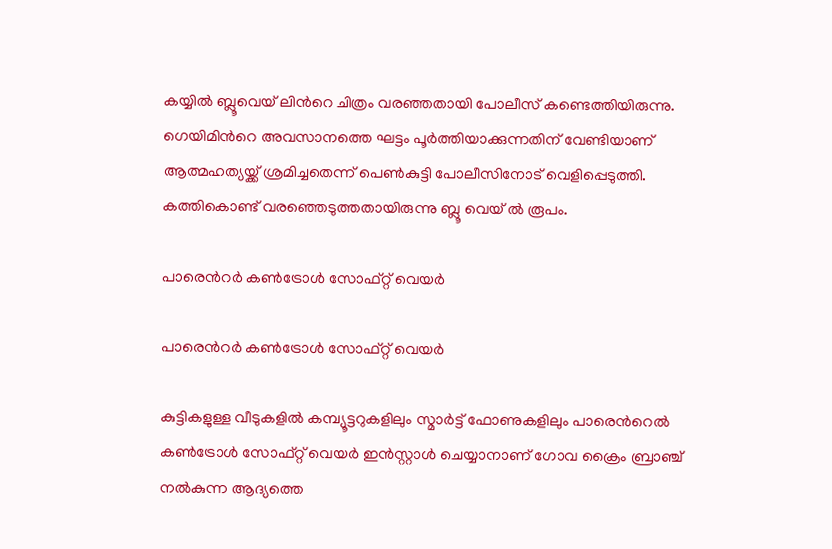കയ്യില്‍ ബ്ലൂവെയ് ലിന്‍റെ ചിത്രം വരഞ്ഞതായി പോലീസ് കണ്ടെത്തിയിരുന്നു. ഗെയിമിന്‍റെ അവസാനത്തെ ഘട്ടം പൂര്‍ത്തിയാക്കുന്നതിന് വേണ്ടിയാണ് ആത്മഹത്യയ്ക്ക് ശ്രമിച്ചതെന്ന് പെണ്‍കുട്ടി പോലീസിനോട് വെളിപ്പെടുത്തി. കത്തികൊണ്ട് വരഞ്ഞെടുത്തതായിരുന്നു ബ്ലൂ വെയ് ല്‍ രൂപം.

പാരെന്‍റര്‍ കണ്‍ട്രോള്‍ സോഫ്റ്റ് വെയര്‍

പാരെന്‍റര്‍ കണ്‍ട്രോള്‍ സോഫ്റ്റ് വെയര്‍

കുട്ടികളുള്ള വീടുകളില്‍ കമ്പ്യൂട്ടറുകളിലും സ്മാര്‍ട്ട് ഫോണുകളിലും പാരെന്‍റെല്‍ കണ്‍ട്രോള്‍ സോഫ്റ്റ് വെയര്‍ ഇന്‍സ്റ്റാള്‍ ചെയ്യാനാണ് ഗോവ ക്രൈം ബ്രാഞ്ച് നല്‍കുന്ന ആദ്യത്തെ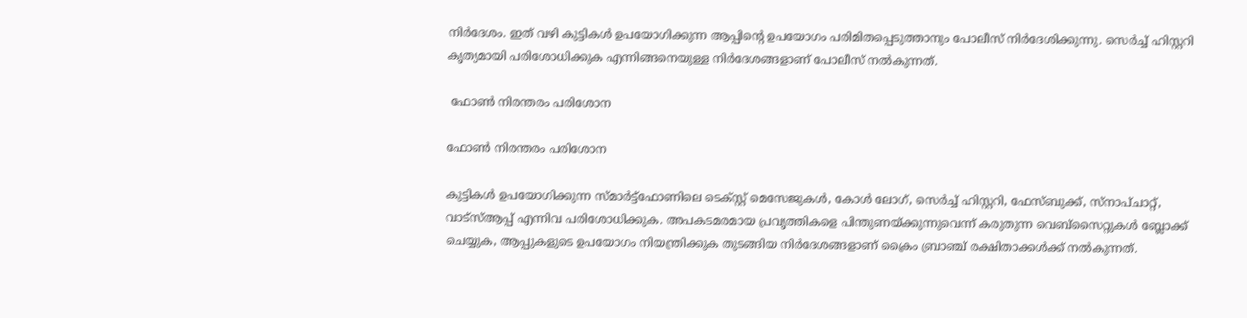നിര്‍ദേശം. ഇത് വഴി കുട്ടികള്‍ ഉപയോഗിക്കുന്ന ആപ്പിന്‍റെ ഉപയോഗം പരിമിതപ്പെടുത്താനും പോലീസ് നിര്‍ദേശിക്കുന്നു. സെര്‍ച്ച് ഹിസ്റ്ററി കൃത്യമായി പരിശോധിക്കുക എന്നിങ്ങനെയുള്ള നിര്‍ദേശങ്ങളാണ് പോലീസ് നല്‍കുന്നത്.

 ഫോണ്‍ നിരന്തരം പരിശോന

ഫോണ്‍ നിരന്തരം പരിശോന

കുട്ടികള്‍ ഉപയോഗിക്കുന്ന സ്മാര്‍ട്ട്ഫോണിലെ ടെക്സ്റ്റ് മെസേജുകള്‍, കോള്‍ ലോഗ്, സെര്‍ച്ച് ഹിസ്റ്ററി, ഫേസ്ബുക്ക്, സ്നാപ്ചാറ്റ്, വാട്സ്ആപ്പ് എന്നിവ പരിശോധിക്കുക. അപകടമരമായ പ്രവൃത്തികളെ പിന്തുണയ്ക്കുന്നുവെന്ന് കരുതുന്ന വെബ്സൈറ്റുകള്‍ ബ്ലോക്ക് ചെയ്യുക, ആപ്പുകളുടെ ഉപയോഗം നിയന്ത്രിക്കുക തുടങ്ങിയ നിര്‍ദേശങ്ങളാണ് ക്രൈം ബ്രാഞ്ച് രക്ഷിതാക്കള്‍ക്ക് നല്‍കുന്നത്.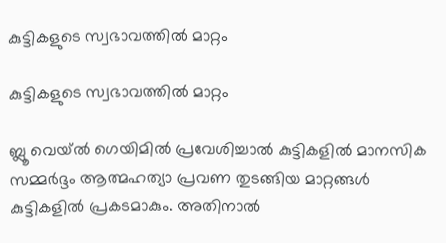കുട്ടികളുടെ സ്വഭാവത്തില്‍ മാറ്റം

കുട്ടികളുടെ സ്വഭാവത്തില്‍ മാറ്റം

ബ്ലൂ വെയ്ല്‍ ഗെയിമില്‍ പ്രവേശിച്ചാല്‍ കുട്ടികളില്‍ മാനസിക സമ്മര്‍ദ്ദം ആത്മഹത്യാ പ്രവണ തുടങ്ങിയ മാറ്റങ്ങള്‍ കുട്ടികളില്‍ പ്രകടമാകും. അതിനാല്‍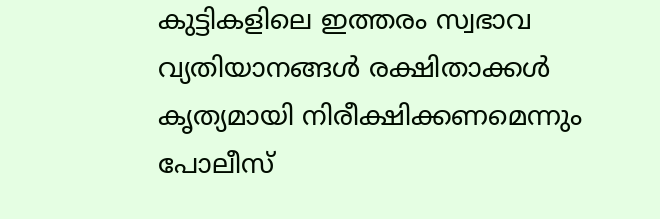കുട്ടികളിലെ ഇത്തരം സ്വഭാവ വ്യതിയാനങ്ങള്‍ രക്ഷിതാക്കള്‍ കൃത്യമായി നിരീക്ഷിക്കണമെന്നും പോലീസ്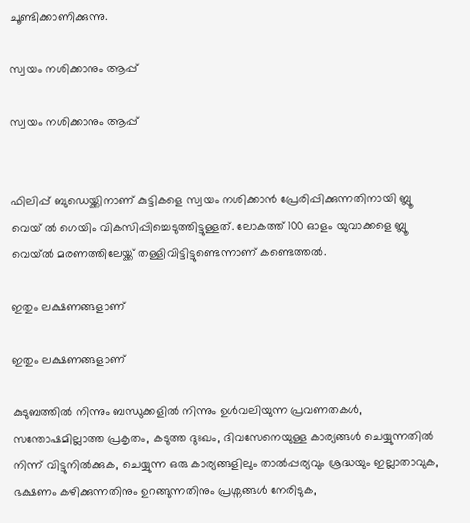ചൂണ്ടിക്കാണിക്കുന്നു.

സ്വയം നശിക്കാനും ആപ്പ്

സ്വയം നശിക്കാനും ആപ്പ്


ഫിലിപ്പ് ബുഡെയ്ക്കിനാണ് കുട്ടികളെ സ്വയം നശിക്കാന്‍ പ്രേരിപ്പിക്കുന്നതിനായി ബ്ലൂ വെയ് ല്‍ ഗെയിം വികസിപ്പിച്ചെടുത്തിട്ടുള്ളത്. ലോകത്ത് 100 ഓളം യുവാക്കളെ ബ്ലൂ വെയ്ല്‍ മരണത്തിലേയ്ക്ക് തള്ളിവിട്ടിട്ടുണ്ടെന്നാണ് കണ്ടെത്തല്‍.

ഇതും ലക്ഷണങ്ങളാണ്

ഇതും ലക്ഷണങ്ങളാണ്

കുടുബത്തില്‍ നിന്നും ബന്ധുക്കളില്‍ നിന്നും ഉള്‍വലിയുന്ന പ്രവണതകള്‍, സന്തോഷമില്ലാത്ത പ്രകൃതം, കടുത്ത ദുഃഖം, ദിവസേനെയുള്ള കാര്യങ്ങള്‍ ചെയ്യുന്നതില്‍ നിന്ന് വിട്ടുനില്‍ക്കുക, ചെയ്യുന്ന ഒരു കാര്യങ്ങളിലും താല്‍പ്പര്യവും ശ്രദ്ധയും ഇല്ലാതാവുക, ഭക്ഷണം കഴിക്കുന്നതിനും ഉറങ്ങുന്നതിനും പ്രശ്നങ്ങള്‍ നേരിടുക,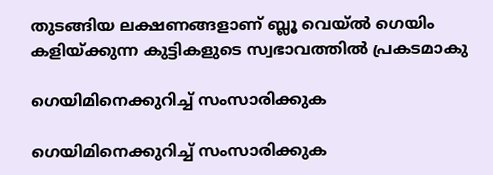തുടങ്ങിയ ലക്ഷണങ്ങളാണ് ബ്ലൂ വെയ്ല്‍ ഗെയിം കളിയ്ക്കുന്ന കുട്ടികളുടെ സ്വഭാവത്തില്‍ പ്രകടമാകു

ഗെയിമിനെക്കുറിച്ച് സംസാരിക്കുക

ഗെയിമിനെക്കുറിച്ച് സംസാരിക്കുക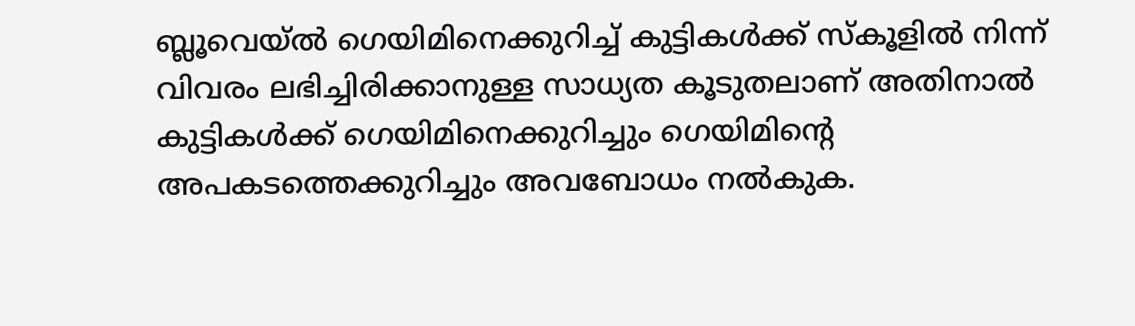ബ്ലൂവെയ്ല്‍ ഗെയിമിനെക്കുറിച്ച് കുട്ടികള്‍ക്ക് സ്കൂളില്‍ നിന്ന് വിവരം ലഭിച്ചിരിക്കാനുള്ള സാധ്യത കൂടുതലാണ് അതിനാല്‍ കുട്ടികള്‍ക്ക് ഗെയിമിനെക്കുറിച്ചും ഗെയിമിന്‍റെ അപകടത്തെക്കുറിച്ചും അവബോധം നല്‍കുക.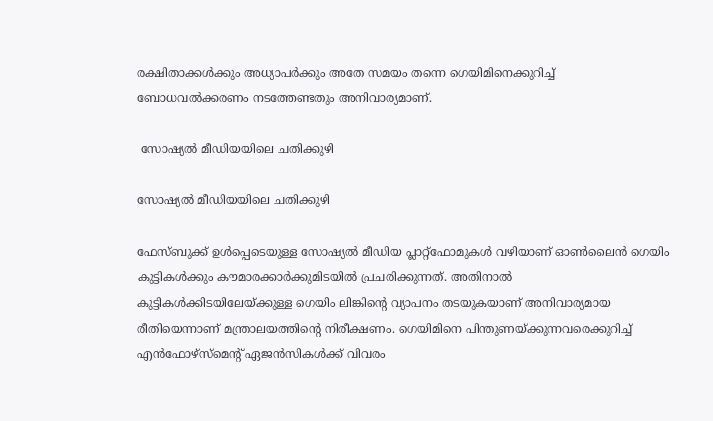രക്ഷിതാക്കള്‍ക്കും അധ്യാപര്‍ക്കും അതേ സമയം തന്നെ ഗെയിമിനെക്കുറിച്ച് ബോധവല്‍ക്കരണം നടത്തേണ്ടതും അനിവാര്യമാണ്.

 സോഷ്യല്‍ മീഡിയയിലെ ചതിക്കുഴി

സോഷ്യല്‍ മീഡിയയിലെ ചതിക്കുഴി

ഫേസ്ബുക്ക് ഉള്‍പ്പെടെയുള്ള സോഷ്യല്‍ മീഡിയ പ്ലാറ്റ്ഫോമുകള്‍ വഴിയാണ് ഓണ്‍ലൈന്‍ ഗെയിം കുട്ടികള്‍ക്കും കൗമാരക്കാര്‍ക്കുമിടയില്‍ പ്രചരിക്കുന്നത്. അതിനാല്‍ കുട്ടികള്‍ക്കിടയിലേയ്ക്കുള്ള ഗെയിം ലിങ്കിന്‍റെ വ്യാപനം തടയുകയാണ് അനിവാര്യമായ രീതിയെന്നാണ് മന്ത്രാലയത്തിന്‍റെ നിരീക്ഷണം. ഗെയിമിനെ പിന്തുണയ്ക്കുന്നവരെക്കുറിച്ച് എന്‍ഫോഴ്സ്മെന്‍റ് ഏജന്‍സികള്‍ക്ക് വിവരം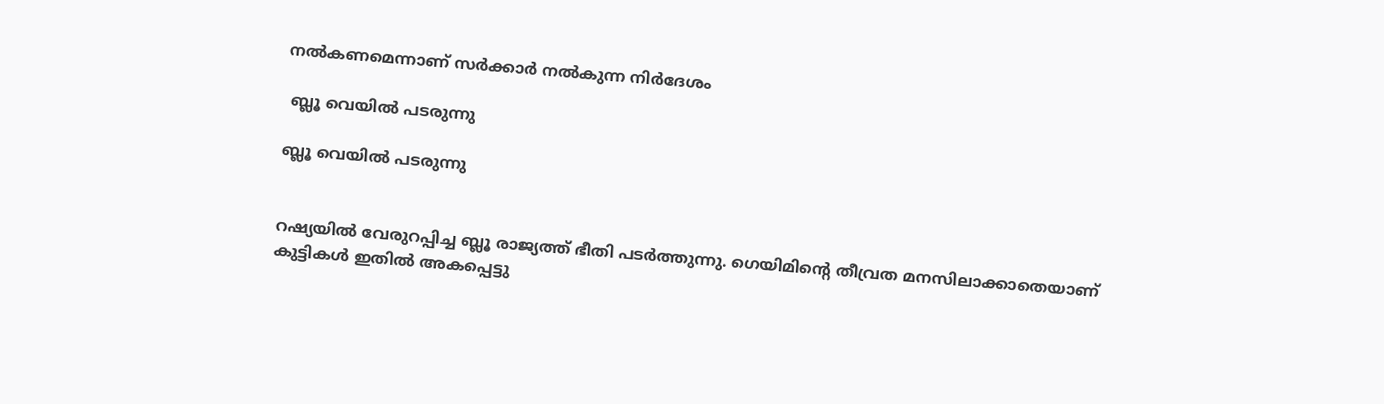നല്‍കണമെന്നാണ് സര്‍ക്കാര്‍ നല്‍കുന്ന നിര്‍ദേശം

 ബ്ലൂ വെയില്‍ പടരുന്നു

ബ്ലൂ വെയില്‍ പടരുന്നു


റഷ്യയിൽ വേരുറപ്പിച്ച ബ്ലൂ രാജ്യത്ത് ഭീതി പടര്‍ത്തുന്നു. ഗെയിമിന്റെ തീവ്രത മനസിലാക്കാതെയാണ് കുട്ടികൾ ഇതിൽ അകപ്പെട്ടു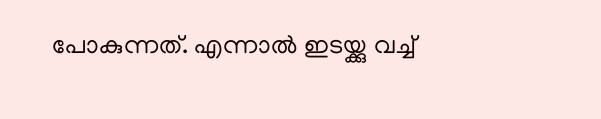പോകുന്നത്. എന്നാൽ ഇടയ്ക്കു വച്ച്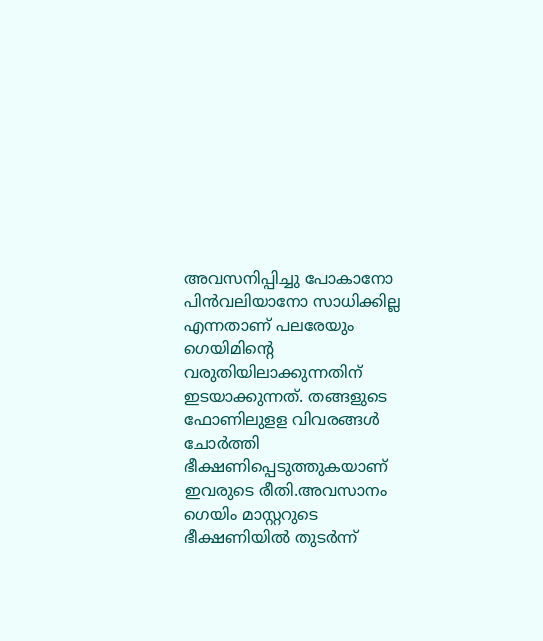അവസനിപ്പിച്ചു പോകാനോ പിന്‍വലിയാനോ സാധിക്കില്ല എന്നതാണ് പലരേയും ഗെയിമിന്‍റെ വരുതിയിലാക്കുന്നതിന് ഇടയാക്കുന്നത്. തങ്ങളുടെ ഫോണിലുളള വിവരങ്ങൾ ചോർത്തി ഭീക്ഷണിപ്പെടുത്തുകയാണ് ഇവരുടെ രീതി.അവസാനം ഗെയിം മാസ്റ്ററുടെ ഭീക്ഷണിയിൽ തുടർന്ന്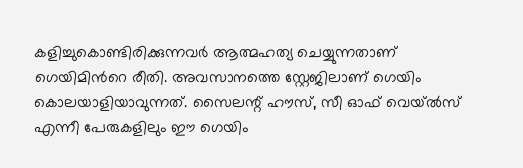കളിച്ചുകൊണ്ടിരിക്കുന്നവര്‍ ആത്മഹത്യ ചെയ്യുന്നതാണ് ഗെയിമിന്‍റെ രീതി. അവസാനത്തെ സ്റ്റേജിലാണ് ഗെയിം കൊലയാളിയാവുന്നത്. സൈലന്റ് ഹൗസ്, സീ ഓഫ് വെയ്ല്‍സ് എന്നീ പേരുകളിലും ഈ ഗെയിം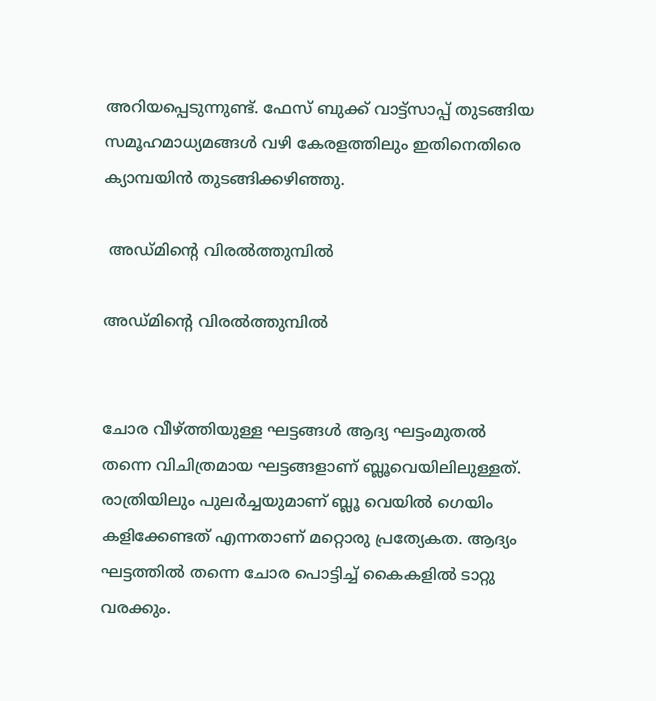അറിയപ്പെടുന്നുണ്ട്. ഫേസ് ബുക്ക് വാട്ട്സാപ്പ് തുടങ്ങിയ സമൂഹമാധ്യമങ്ങള്‍ വഴി കേരളത്തിലും ഇതിനെതിരെ ക്യാമ്പയിന്‍ തുടങ്ങിക്കഴിഞ്ഞു.

 അഡ്മിന്‍റെ വിരല്‍ത്തുമ്പില്‍

അഡ്മിന്‍റെ വിരല്‍ത്തുമ്പില്‍


ചോര വീഴ്ത്തിയുള്ള ഘട്ടങ്ങൾ ആദ്യ ഘട്ടംമുതല്‍ തന്നെ വിചിത്രമായ ഘട്ടങ്ങളാണ് ബ്ലൂവെയിലിലുള്ളത്. രാത്രിയിലും പുലർച്ചയുമാണ് ബ്ലൂ വെയില്‍ ഗെയിം കളിക്കേണ്ടത് എന്നതാണ് മറ്റൊരു പ്രത്യേകത. ആദ്യം ഘട്ടത്തിൽ തന്നെ ചോര പൊട്ടിച്ച് കൈകളിൽ ടാറ്റു വരക്കും.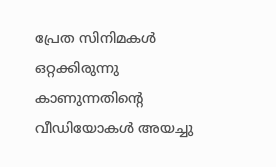പ്രേത സിനിമകൾ ഒറ്റക്കിരുന്നു കാണുന്നതിന്റെ വീഡിയോകൾ അയച്ചു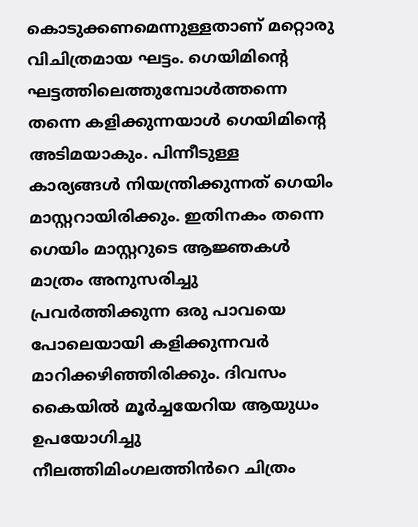കൊടുക്കണമെന്നുള്ളതാണ് മറ്റൊരു വിചിത്രമായ ഘട്ടം. ഗെയിമിന്‍റെ ഘട്ടത്തിലെത്തുമ്പോള്‍ത്തന്നെ തന്നെ കളിക്കുന്നയാൾ ഗെയിമിന്റെ അടിമയാകും. പിന്നീടുള്ള കാര്യങ്ങള്‍ നിയന്ത്രിക്കുന്നത് ഗെയിം മാസ്റ്ററായിരിക്കും. ഇതിനകം തന്നെ ഗെയിം മാസ്റ്ററുടെ ആ‍ജ്ഞകള്‍ മാത്രം അനുസരിച്ചു പ്രവർത്തിക്കുന്ന ഒരു പാവയെ പോലെയായി കളിക്കുന്നവർ മാറിക്കഴിഞ്ഞിരിക്കും. ദിവസം കൈയിൽ മൂർച്ചയേറിയ ആയുധം ഉപയോഗിച്ചു നീലത്തിമിംഗലത്തിൻറെ ചിത്രം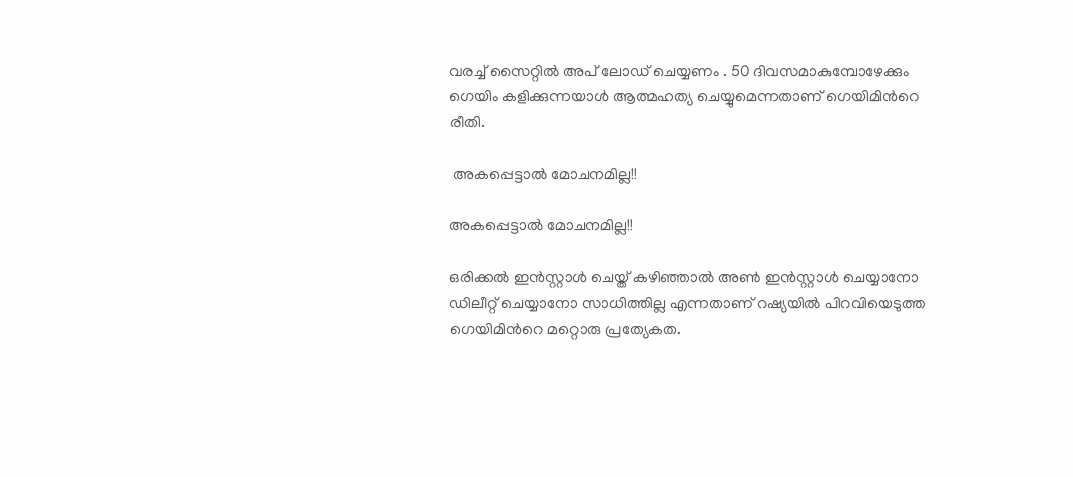വരച്ച് സൈറ്റിൽ അപ് ലോഡ് ചെയ്യണം . 50 ദിവസമാകുമ്പോഴേക്കും ഗെയിം കളിക്കുന്നയാൾ ആത്മഹത്യ ചെയ്യുമെന്നതാണ് ഗെയിമിന്‍റെ രീതി.

 അകപ്പെട്ടാല്‍ മോചനമില്ല!!

അകപ്പെട്ടാല്‍ മോചനമില്ല!!

ഒരിക്കല്‍ ഇന്‍സ്റ്റാള്‍ ചെയ്ത് കഴിഞ്ഞാല്‍ അണ്‍ ഇന്‍സ്റ്റാള്‍ ചെയ്യാനോ ഡിലീറ്റ് ചെയ്യാനോ സാധിത്തില്ല എന്നതാണ് റഷ്യയില്‍ പിറവിയെടുത്ത ഗെയിമിന്‍റെ മറ്റൊരു പ്രത്യേകത.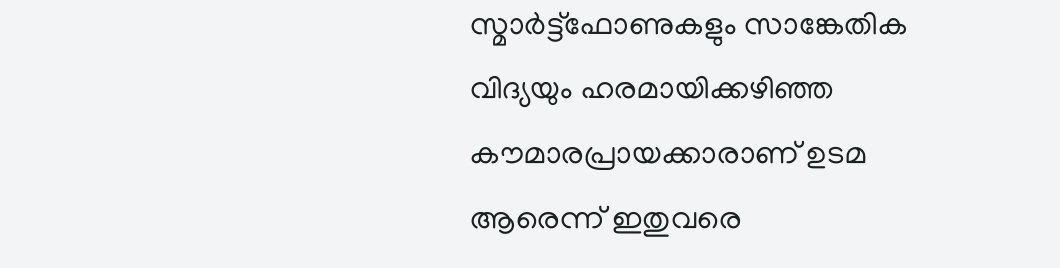സ്മാര്‍ട്ട്ഫോണുകളും സാങ്കേതിക വിദ്യയും ഹരമായിക്കഴിഞ്ഞ കൗമാരപ്രായക്കാരാണ് ഉടമ ആരെന്ന് ഇതുവരെ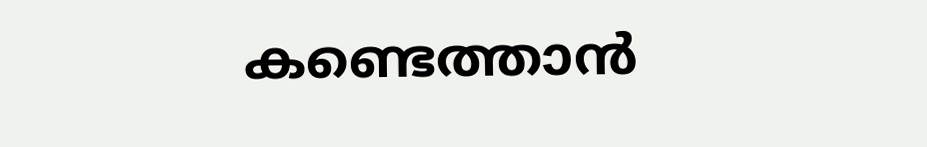കണ്ടെത്താന്‍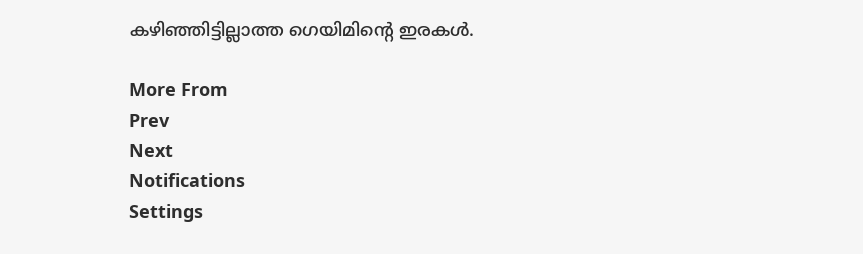കഴിഞ്ഞിട്ടില്ലാത്ത ഗെയിമിന്‍റെ ഇരകള്‍.

More From
Prev
Next
Notifications
Settings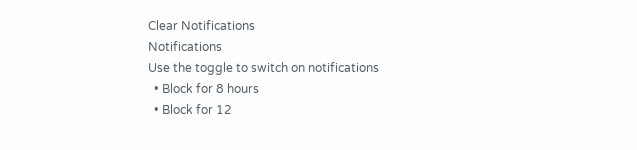Clear Notifications
Notifications
Use the toggle to switch on notifications
  • Block for 8 hours
  • Block for 12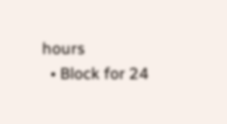hours
  • Block for 24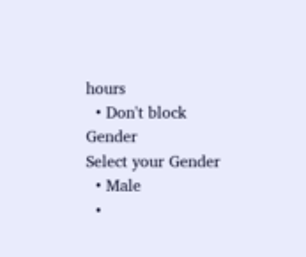hours
  • Don't block
Gender
Select your Gender
  • Male
  •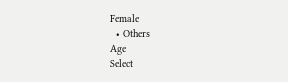Female
  • Others
Age
Select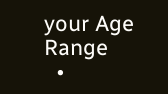your Age Range
  •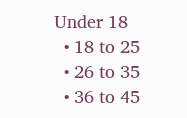Under 18
  • 18 to 25
  • 26 to 35
  • 36 to 45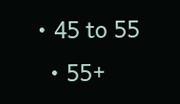• 45 to 55
  • 55+